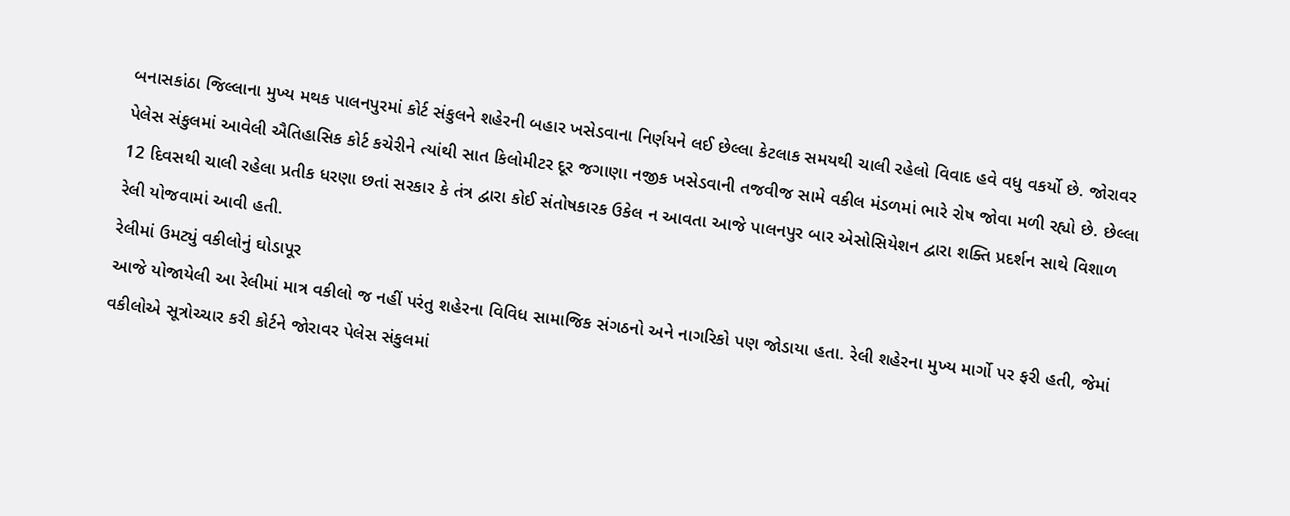બનાસકાંઠા જિલ્લાના મુખ્ય મથક પાલનપુરમાં કોર્ટ સંકુલને શહેરની બહાર ખસેડવાના નિર્ણયને લઈ છેલ્લા કેટલાક સમયથી ચાલી રહેલો વિવાદ હવે વધુ વકર્યો છે. જોરાવર પેલેસ સંકુલમાં આવેલી ઐતિહાસિક કોર્ટ કચેરીને ત્યાંથી સાત કિલોમીટર દૂર જગાણા નજીક ખસેડવાની તજવીજ સામે વકીલ મંડળમાં ભારે રોષ જોવા મળી રહ્યો છે. છેલ્લા 12 દિવસથી ચાલી રહેલા પ્રતીક ધરણા છતાં સરકાર કે તંત્ર દ્વારા કોઈ સંતોષકારક ઉકેલ ન આવતા આજે પાલનપુર બાર એસોસિયેશન દ્વારા શક્તિ પ્રદર્શન સાથે વિશાળ રેલી યોજવામાં આવી હતી.
રેલીમાં ઉમટ્યું વકીલોનું ઘોડાપૂર
આજે યોજાયેલી આ રેલીમાં માત્ર વકીલો જ નહીં પરંતુ શહેરના વિવિધ સામાજિક સંગઠનો અને નાગરિકો પણ જોડાયા હતા. રેલી શહેરના મુખ્ય માર્ગો પર ફરી હતી, જેમાં વકીલોએ સૂત્રોચ્ચાર કરી કોર્ટને જોરાવર પેલેસ સંકુલમાં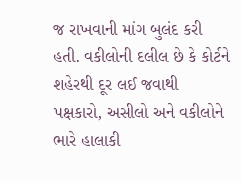જ રાખવાની માંગ બુલંદ કરી હતી. વકીલોની દલીલ છે કે કોર્ટને શહેરથી દૂર લઈ જવાથી પક્ષકારો, અસીલો અને વકીલોને ભારે હાલાકી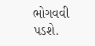ભોગવવી પડશે.